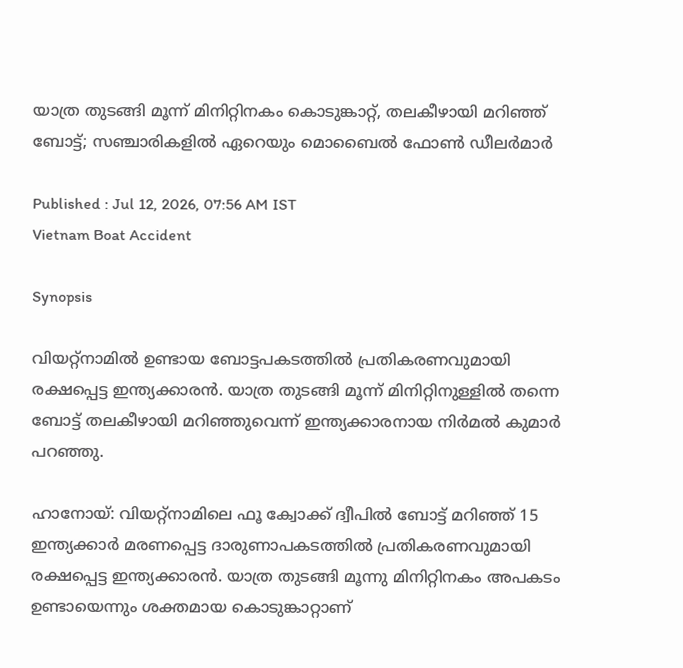യാത്ര തുടങ്ങി മൂന്ന് മിനിറ്റിനകം കൊടുങ്കാറ്റ്, തലകീഴായി മറിഞ്ഞ് ബോട്ട്; സഞ്ചാരികളിൽ ഏറെയും മൊബൈൽ ഫോൺ ഡീലർമാർ

Published : Jul 12, 2026, 07:56 AM IST
Vietnam Boat Accident

Synopsis

വിയറ്റ്നാമിൽ ഉണ്ടായ ബോട്ടപകടത്തിൽ പ്രതികരണവുമായി രക്ഷപ്പെട്ട ഇന്ത്യക്കാരൻ. യാത്ര തുടങ്ങി മൂന്ന് മിനിറ്റിനുള്ളിൽ തന്നെ ബോട്ട് തലകീഴായി മറിഞ്ഞുവെന്ന് ഇന്ത്യക്കാരനായ നിർമൽ കുമാർ പറഞ്ഞു.

ഹാനോയ്: വിയറ്റ്നാമിലെ ഫൂ ക്വോക്ക് ദ്വീപിൽ ബോട്ട് മറിഞ്ഞ് 15 ഇന്ത്യക്കാർ മരണപ്പെട്ട ദാരുണാപകടത്തിൽ പ്രതികരണവുമായി രക്ഷപ്പെട്ട ഇന്ത്യക്കാരൻ. യാത്ര തുടങ്ങി മൂന്നു മിനിറ്റിനകം അപകടം ഉണ്ടായെന്നും ശക്തമായ കൊടുങ്കാറ്റാണ്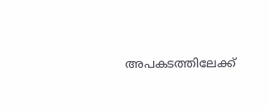അപകടത്തിലേക്ക്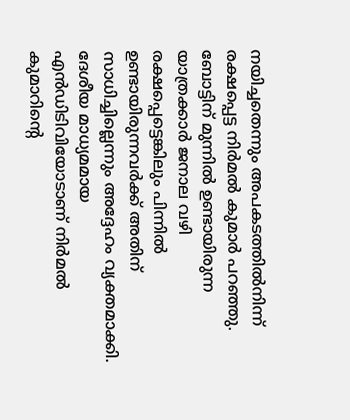നയിച്ചതെന്നും അപകടത്തിൽനിന്ന് രക്ഷപ്പെട്ട നിർമൽ കുമാർ പറഞ്ഞു. ബോട്ടിന് മുന്നിൽ ഉണ്ടായിരുന്ന യാത്രക്കാർ ജനാല വഴി രക്ഷപ്പെട്ടെങ്കിലും പിന്നിൽ ഉണ്ടായിരുന്നവർക്ക് അതിന് സാധിച്ചില്ലെന്നും അദ്ദേഹം വ്യക്തമാക്കി. ദേശീയ മാധ്യമമായ എൻഡിടിവിയോടാണ് നിർമൽ കുമാറിൻ്റെ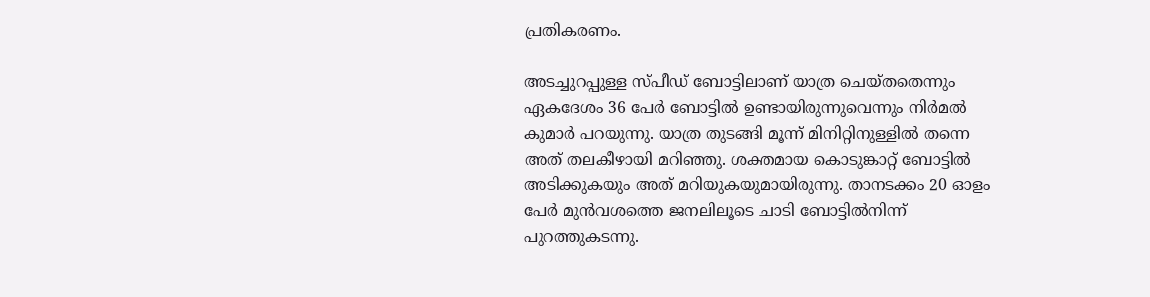പ്രതികരണം.

അടച്ചുറപ്പുള്ള സ്പീഡ് ബോട്ടിലാണ് യാത്ര ചെയ്തതെന്നും ഏകദേശം 36 പേർ ബോട്ടിൽ ഉണ്ടായിരുന്നുവെന്നും നിർമൽ കുമാർ പറയുന്നു. യാത്ര തുടങ്ങി മൂന്ന് മിനിറ്റിനുള്ളിൽ തന്നെ അത് തലകീഴായി മറിഞ്ഞു. ശക്തമായ കൊടുങ്കാറ്റ് ബോട്ടിൽ അടിക്കുകയും അത് മറിയുകയുമായിരുന്നു. താനടക്കം 20 ഓളം പേർ മുൻവശത്തെ ജനലിലൂടെ ചാടി ബോട്ടിൽനിന്ന് പുറത്തുകടന്നു.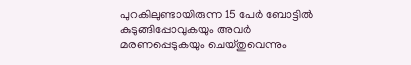പുറകിലുണ്ടായിരുന്ന 15 പേർ ബോട്ടിൽ കുടുങ്ങിപ്പോവുകയും അവർ മരണപ്പെടുകയും ചെയ്തുവെന്നും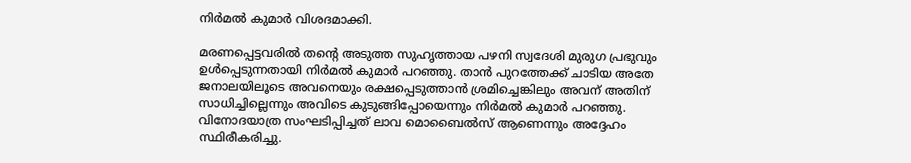നിർമൽ കുമാർ വിശദമാക്കി.

മരണപ്പെട്ടവരിൽ തൻ്റെ അടുത്ത സുഹൃത്തായ പഴനി സ്വദേശി മുരുഗ പ്രഭുവും ഉൾപ്പെടുന്നതായി നിർമൽ കുമാർ പറഞ്ഞു. താൻ പുറത്തേക്ക് ചാടിയ അതേ ജനാലയിലൂടെ അവനെയും രക്ഷപ്പെടുത്താൻ ശ്രമിച്ചെങ്കിലും അവന് അതിന് സാധിച്ചില്ലെന്നും അവിടെ കുടുങ്ങിപ്പോയെന്നും നിർമൽ കുമാർ പറഞ്ഞു. വിനോദയാത്ര സംഘടിപ്പിച്ചത് ലാവ മൊബൈൽസ് ആണെന്നും അദ്ദേഹം സ്ഥിരീകരിച്ചു.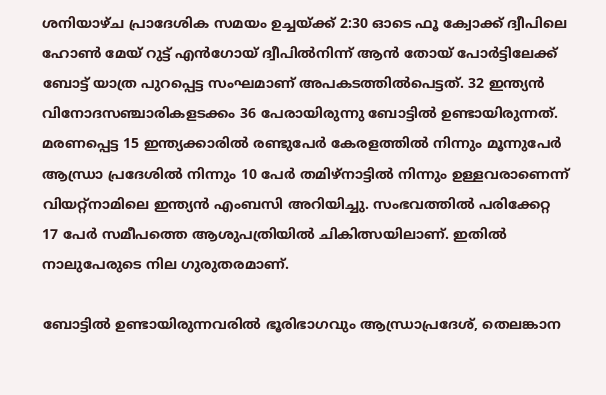ശനിയാഴ്ച പ്രാദേശിക സമയം ഉച്ചയ്ക്ക് 2:30 ഓടെ ഫൂ ക്വോക്ക് ദ്വീപിലെ ഹോൺ മേയ് റുട്ട് എൻഗോയ് ദ്വീപിൽനിന്ന് ആൻ തോയ് പോർട്ടിലേക്ക് ബോട്ട് യാത്ര പുറപ്പെട്ട സംഘമാണ് അപകടത്തിൽപെട്ടത്. 32 ഇന്ത്യൻ വിനോദസഞ്ചാരികളടക്കം 36 പേരായിരുന്നു ബോട്ടിൽ ഉണ്ടായിരുന്നത്. മരണപ്പെട്ട 15 ഇന്ത്യക്കാരിൽ രണ്ടുപേർ കേരളത്തിൽ നിന്നും മൂന്നുപേർ ആന്ധ്രാ പ്രദേശിൽ നിന്നും 10 പേർ തമിഴ്നാട്ടിൽ നിന്നും ഉള്ളവരാണെന്ന് വിയറ്റ്നാമിലെ ഇന്ത്യൻ എംബസി അറിയിച്ചു. സംഭവത്തിൽ പരിക്കേറ്റ 17 പേർ സമീപത്തെ ആശുപത്രിയിൽ ചികിത്സയിലാണ്. ഇതിൽ നാലുപേരുടെ നില ഗുരുതരമാണ്.

ബോട്ടിൽ ഉണ്ടായിരുന്നവരിൽ ഭൂരിഭാഗവും ആന്ധ്രാപ്രദേശ്, തെലങ്കാന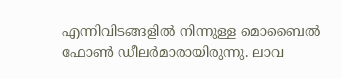എന്നിവിടങ്ങളിൽ നിന്നുള്ള മൊബൈൽ ഫോൺ ഡീലർമാരായിരുന്നു. ലാവ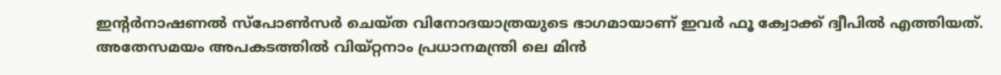ഇൻ്റർനാഷണൽ സ്പോൺസർ ചെയ്ത വിനോദയാത്രയുടെ ഭാഗമായാണ് ഇവർ ഫൂ ക്വോക്ക് ദ്വീപിൽ എത്തിയത്. അതേസമയം അപകടത്തിൽ വിയ്റ്റനാം പ്രധാനമന്ത്രി ലെ മിൻ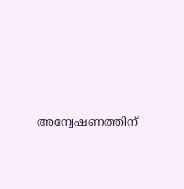അന്വേഷണത്തിന്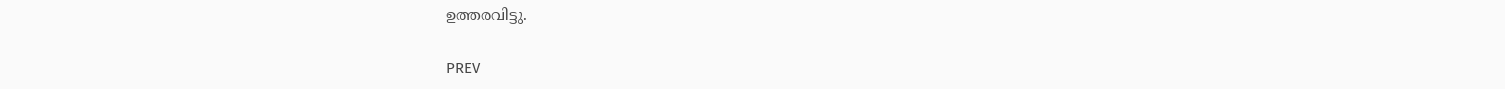ഉത്തരവിട്ടു.

PREV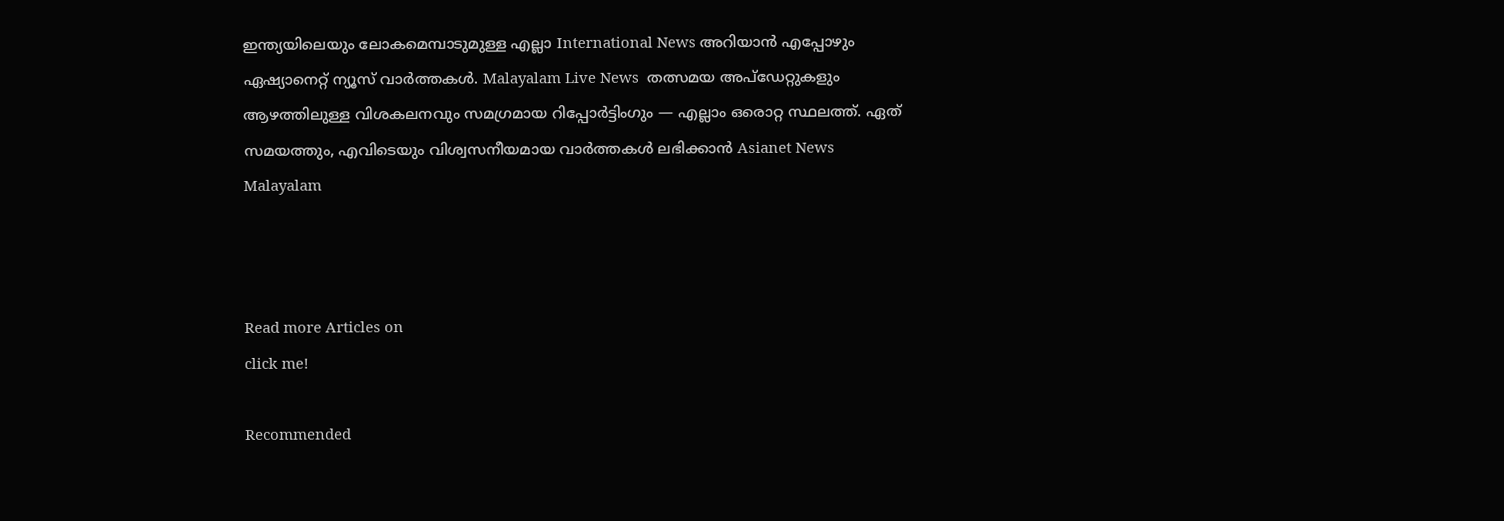ഇന്ത്യയിലെയും ലോകമെമ്പാടുമുള്ള എല്ലാ International News അറിയാൻ എപ്പോഴും ഏഷ്യാനെറ്റ് ന്യൂസ് വാർത്തകൾ. Malayalam Live News  തത്സമയ അപ്‌ഡേറ്റുകളും ആഴത്തിലുള്ള വിശകലനവും സമഗ്രമായ റിപ്പോർട്ടിംഗും — എല്ലാം ഒരൊറ്റ സ്ഥലത്ത്. ഏത് സമയത്തും, എവിടെയും വിശ്വസനീയമായ വാർത്തകൾ ലഭിക്കാൻ Asianet News Malayalam



Read more Articles on
click me!

Recommended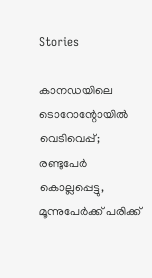Stories

കാനഡയിലെ ടൊറോന്റോയിൽ വെടിവെപ്പ്; രണ്ടുപേർ കൊല്ലപ്പെട്ടു, മൂന്നുപേർക്ക് പരിക്ക്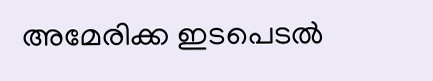അമേരിക്ക ഇടപെടൽ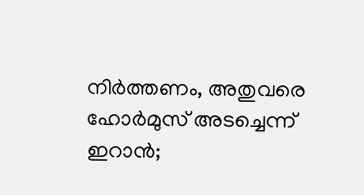നിർത്തണം, അതുവരെ ഹോർമുസ് അടച്ചെന്ന് ഇറാൻ;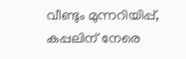വീണ്ടും മുന്നറിയിപ്പ്, കപ്പലിന് നേരെ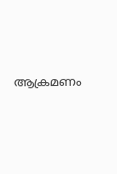ആക്രമണം